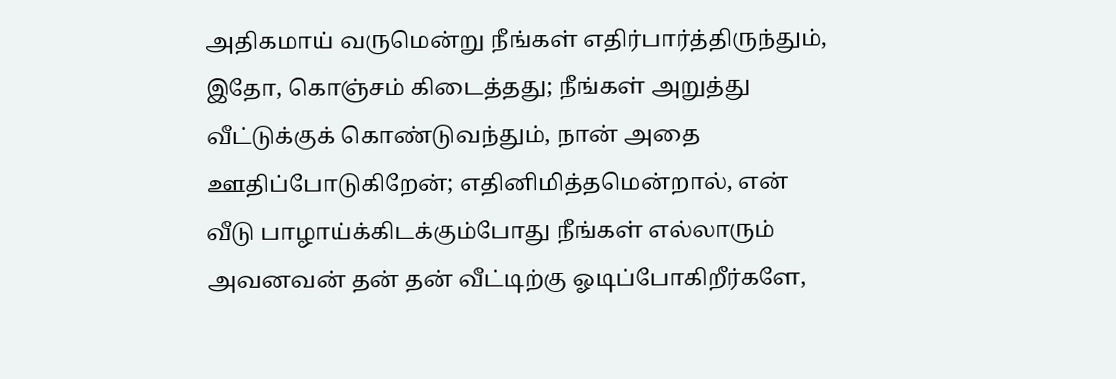அதிகமாய் வருமென்று நீங்கள் எதிர்பார்த்திருந்தும், இதோ, கொஞ்சம் கிடைத்தது; நீங்கள் அறுத்து வீட்டுக்குக் கொண்டுவந்தும், நான் அதை ஊதிப்போடுகிறேன்; எதினிமித்தமென்றால், என் வீடு பாழாய்க்கிடக்கும்போது நீங்கள் எல்லாரும் அவனவன் தன் தன் வீட்டிற்கு ஓடிப்போகிறீர்களே,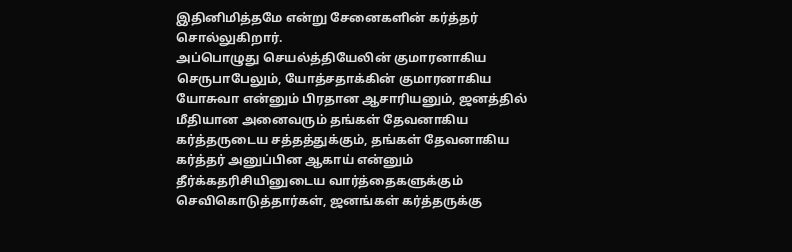இதினிமித்தமே என்று சேனைகளின் கர்த்தர் சொல்லுகிறார்.
அப்பொழுது செயல்த்தியேலின் குமாரனாகிய செருபாபேலும், யோத்சதாக்கின் குமாரனாகிய யோசுவா என்னும் பிரதான ஆசாரியனும், ஜனத்தில் மீதியான அனைவரும் தங்கள் தேவனாகிய கர்த்தருடைய சத்தத்துக்கும், தங்கள் தேவனாகிய கர்த்தர் அனுப்பின ஆகாய் என்னும் தீர்க்கதரிசியினுடைய வார்த்தைகளுக்கும் செவிகொடுத்தார்கள், ஜனங்கள் கர்த்தருக்கு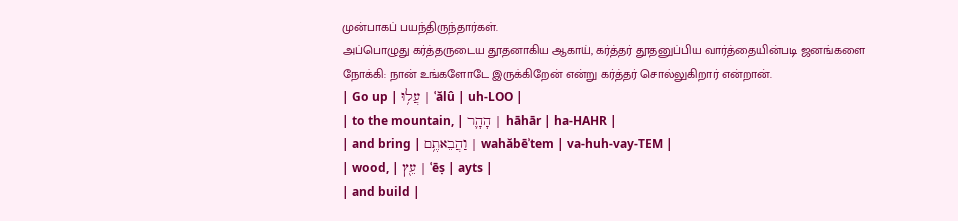முன்பாகப் பயந்திருந்தார்கள்.
அப்பொழுது கர்த்தருடைய தூதனாகிய ஆகாய், கர்த்தர் தூதனுப்பிய வார்த்தையின்படி ஜனங்களை நோக்கி: நான் உங்களோடே இருக்கிறேன் என்று கர்த்தர் சொல்லுகிறார் என்றான்.
| Go up | עֲל֥וּ | ʿălû | uh-LOO |
| to the mountain, | הָהָ֛ר | hāhār | ha-HAHR |
| and bring | וַהֲבֵאתֶ֥ם | wahăbēʾtem | va-huh-vay-TEM |
| wood, | עֵ֖ץ | ʿēṣ | ayts |
| and build |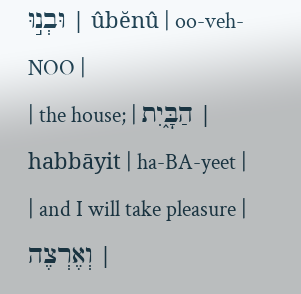וּבְנ֣וּ | ûbĕnû | oo-veh-NOO |
| the house; | הַבָּ֑יִת | habbāyit | ha-BA-yeet |
| and I will take pleasure | וְאֶרְצֶה |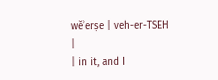wĕʾerṣe | veh-er-TSEH |
| in it, and I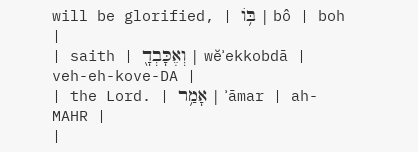will be glorified, | בּ֥וֹ | bô | boh |
| saith | וְאֶכָּבְדָ֖ | wĕʾekkobdā | veh-eh-kove-DA |
| the Lord. | אָמַ֥ר | ʾāmar | ah-MAHR |
|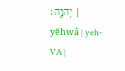יְהוָֽה׃ | yĕhwâ | yeh-VA |